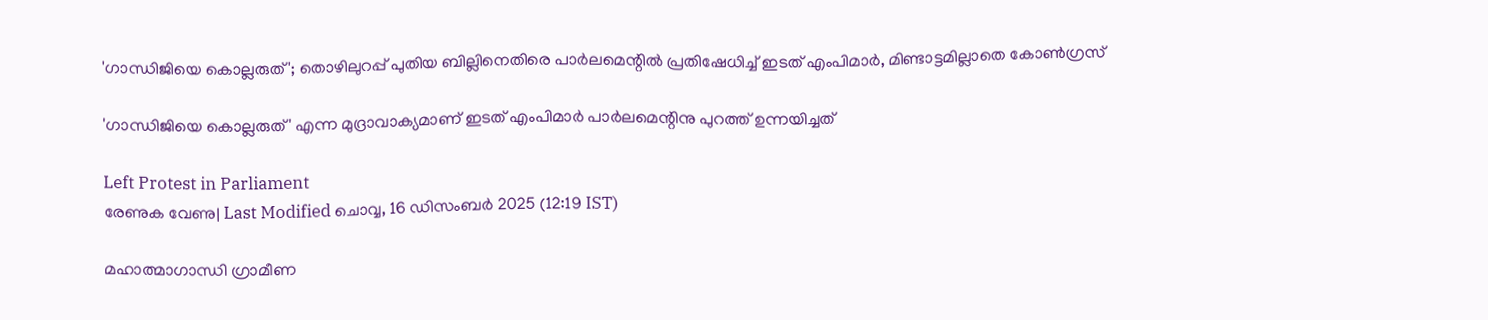'ഗാന്ധിജിയെ കൊല്ലരുത്'; തൊഴിലുറപ്പ് പുതിയ ബില്ലിനെതിരെ പാര്‍ലമെന്റില്‍ പ്രതിഷേധിച്ച് ഇടത് എംപിമാര്‍, മിണ്ടാട്ടമില്ലാതെ കോണ്‍ഗ്രസ്

'ഗാന്ധിജിയെ കൊല്ലരുത്' എന്ന മുദ്രാവാക്യമാണ് ഇടത് എംപിമാര്‍ പാര്‍ലമെന്റിനു പുറത്ത് ഉന്നയിച്ചത്

Left Protest in Parliament
രേണുക വേണു| Last Modified ചൊവ്വ, 16 ഡിസം‌ബര്‍ 2025 (12:19 IST)

മഹാത്മാഗാന്ധി ഗ്രാമീണ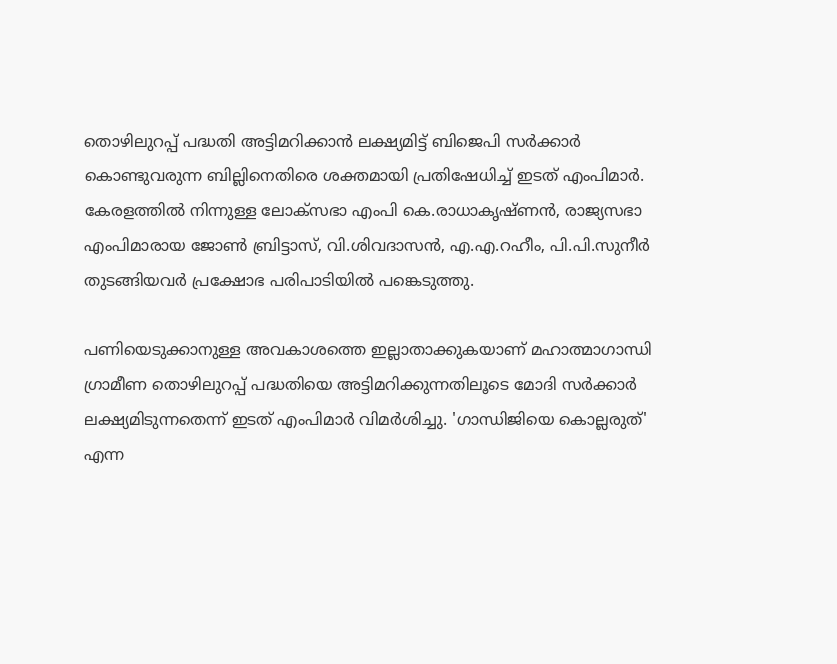തൊഴിലുറപ്പ് പദ്ധതി അട്ടിമറിക്കാന്‍ ലക്ഷ്യമിട്ട് ബിജെപി സര്‍ക്കാര്‍ കൊണ്ടുവരുന്ന ബില്ലിനെതിരെ ശക്തമായി പ്രതിഷേധിച്ച് ഇടത് എംപിമാര്‍. കേരളത്തില്‍ നിന്നുള്ള ലോക്‌സഭാ എംപി കെ.രാധാകൃഷ്ണന്‍, രാജ്യസഭാ എംപിമാരായ ജോണ്‍ ബ്രിട്ടാസ്, വി.ശിവദാസന്‍, എ.എ.റഹീം, പി.പി.സുനീര്‍ തുടങ്ങിയവര്‍ പ്രക്ഷോഭ പരിപാടിയില്‍ പങ്കെടുത്തു.

പണിയെടുക്കാനുള്ള അവകാശത്തെ ഇല്ലാതാക്കുകയാണ് മഹാത്മാഗാന്ധി ഗ്രാമീണ തൊഴിലുറപ്പ് പദ്ധതിയെ അട്ടിമറിക്കുന്നതിലൂടെ മോദി സര്‍ക്കാര്‍ ലക്ഷ്യമിടുന്നതെന്ന് ഇടത് എംപിമാര്‍ വിമര്‍ശിച്ചു. 'ഗാന്ധിജിയെ കൊല്ലരുത്' എന്ന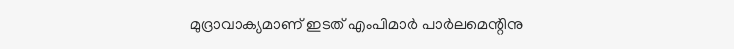മുദ്രാവാക്യമാണ് ഇടത് എംപിമാര്‍ പാര്‍ലമെന്റിനു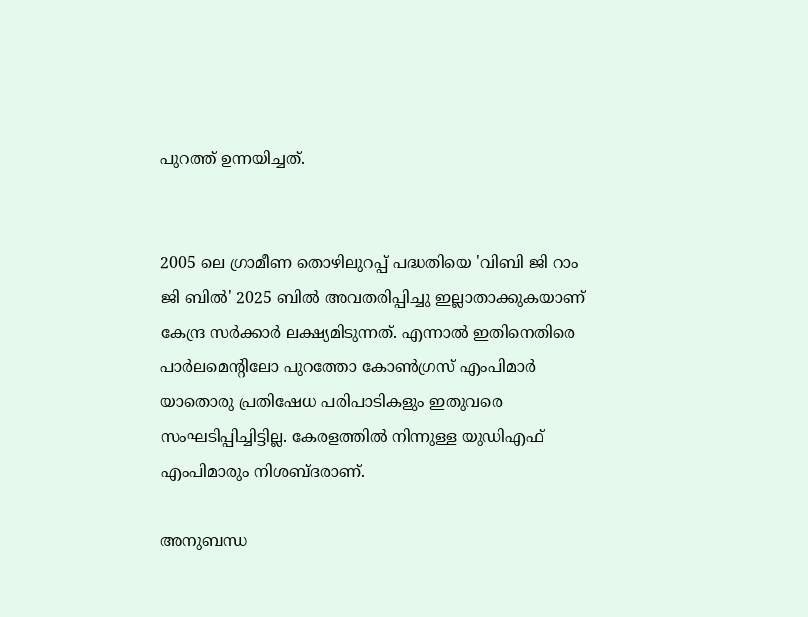പുറത്ത് ഉന്നയിച്ചത്.


2005 ലെ ഗ്രാമീണ തൊഴിലുറപ്പ് പദ്ധതിയെ 'വിബി ജി റാം ജി ബില്‍' 2025 ബില്‍ അവതരിപ്പിച്ചു ഇല്ലാതാക്കുകയാണ് കേന്ദ്ര സര്‍ക്കാര്‍ ലക്ഷ്യമിടുന്നത്. എന്നാല്‍ ഇതിനെതിരെ പാര്‍ലമെന്റിലോ പുറത്തോ കോണ്‍ഗ്രസ് എംപിമാര്‍ യാതൊരു പ്രതിഷേധ പരിപാടികളും ഇതുവരെ സംഘടിപ്പിച്ചിട്ടില്ല. കേരളത്തില്‍ നിന്നുള്ള യുഡിഎഫ് എംപിമാരും നിശബ്ദരാണ്.

അനുബന്ധ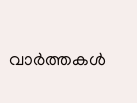വാര്‍ത്തകള്‍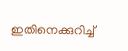ഇതിനെക്കുറിച്ച്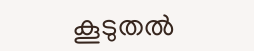കൂടുതല്‍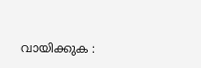വായിക്കുക :